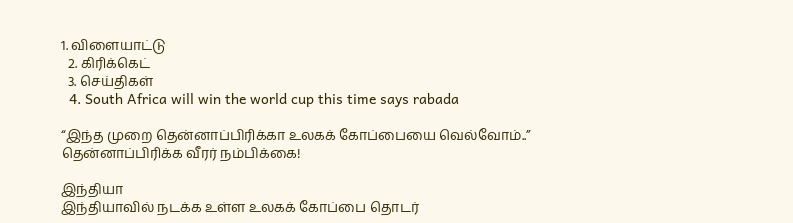1. விளையாட்டு
  2. கிரிக்கெட்
  3. செய்திகள்
  4. South Africa will win the world cup this time says rabada

“இந்த முறை தென்னாப்பிரிக்கா உலகக் கோப்பையை வெல்வோம்..” தென்னாப்பிரிக்க வீரர் நம்பிக்கை!

இந்தியா
இந்தியாவில் நடக்க உள்ள உலகக் கோப்பை தொடர்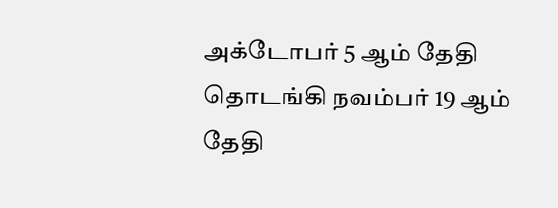அக்டோபர் 5 ஆம் தேதி தொடங்கி நவம்பர் 19 ஆம் தேதி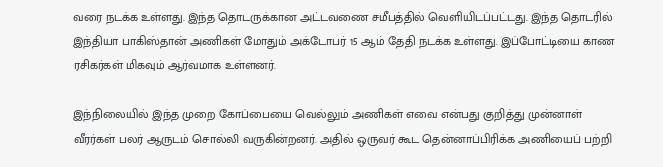வரை நடக்க உள்ளது. இந்த தொடருக்கான அட்டவணை சமீபத்தில் வெளியிடப்பட்டது. இந்த தொடரில் இந்தியா பாகிஸ்தான் அணிகள் மோதும் அக்டோபர் 15 ஆம் தேதி நடக்க உள்ளது. இப்போட்டியை காண ரசிகர்கள் மிகவும் ஆர்வமாக உள்ளனர்.

இந்நிலையில் இந்த முறை கோப்பையை வெல்லும் அணிகள் எவை என்பது குறித்து முன்னாள் வீரர்கள் பலர் ஆருடம் சொல்லி வருகின்றனர். அதில் ஒருவர் கூட தென்னாப்பிரிக்க அணியைப் பற்றி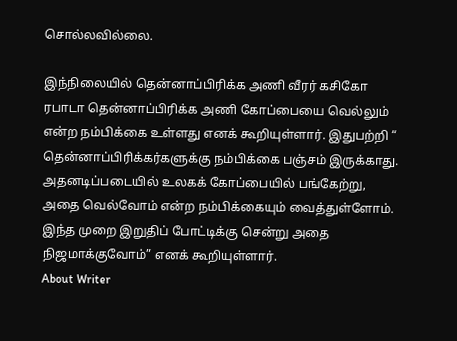சொல்லவில்லை.

இந்நிலையில் தென்னாப்பிரிக்க அணி வீரர் கசிகோ ரபாடா தென்னாப்பிரிக்க அணி கோப்பையை வெல்லும் என்ற நம்பிக்கை உள்ளது எனக் கூறியுள்ளார். இதுபற்றி “ தென்னாப்பிரிக்கர்களுக்கு நம்பிக்கை பஞ்சம் இருக்காது.  அதனடிப்படையில் உலகக் கோப்பையில் பங்கேற்று, அதை வெல்வோம் என்ற நம்பிக்கையும் வைத்துள்ளோம். இந்த முறை இறுதிப் போட்டிக்கு சென்று அதை நிஜமாக்குவோம்” எனக் கூறியுள்ளார்.
About Writer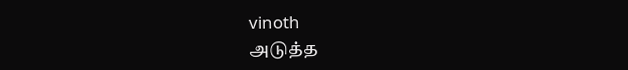vinoth
அடுத்த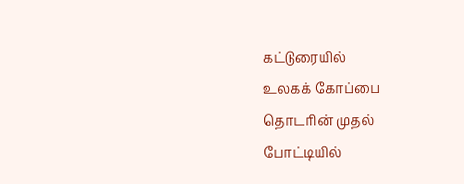கட்டுரையில்
உலகக் கோப்பை தொடரின் முதல் போட்டியில்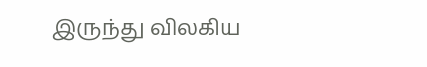இருந்து விலகிய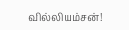வில்லியம்சன்!